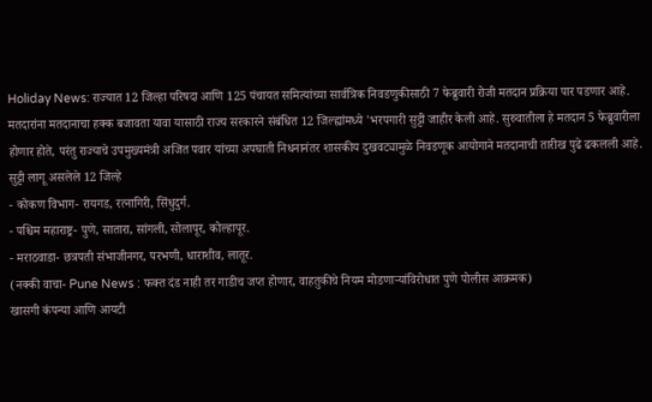Holiday News: राज्यात 12 जिल्हा परिषदा आणि 125 पंचायत समित्यांच्या सार्वत्रिक निवडणुकीसाठी 7 फेब्रुवारी रोजी मतदान प्रक्रिया पार पडणार आहे. मतदारांना मतदानाचा हक्क बजावता यावा यासाठी राज्य सरकारने संबंधित 12 जिल्ह्यांमध्ये 'भरपगारी सुट्टी जाहीर केली आहे. सुरुवातीला हे मतदान 5 फेब्रुवारीला होणार होते, परंतु राज्याचे उपमुख्यमंत्री अजित पवार यांच्या अपघाती निधनानंतर शासकीय दुखवट्यामुळे निवडणूक आयोगाने मतदानाची तारीख पुढे ढकलली आहे.
सुट्टी लागू असलेले 12 जिल्हे
- कोकण विभाग- रायगड, रत्नागिरी, सिंधुदुर्ग.
- पश्चिम महाराष्ट्र- पुणे, सातारा, सांगली, सोलापूर, कोल्हापूर.
- मराठवाडा- छत्रपती संभाजीनगर, परभणी, धाराशीव, लातूर.
(नक्की वाचा- Pune News : फक्त दंड नाही तर गाडीच जप्त होणार, वाहतुकीचे नियम मोडणाऱ्यांविरोधात पुणे पोलीस आक्रमक)
खासगी कंपन्या आणि आयटी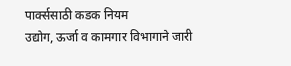पार्क्ससाठी कडक नियम
उद्योग, ऊर्जा व कामगार विभागाने जारी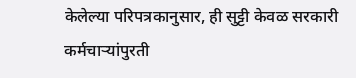केलेल्या परिपत्रकानुसार, ही सुट्टी केवळ सरकारी कर्मचाऱ्यांपुरती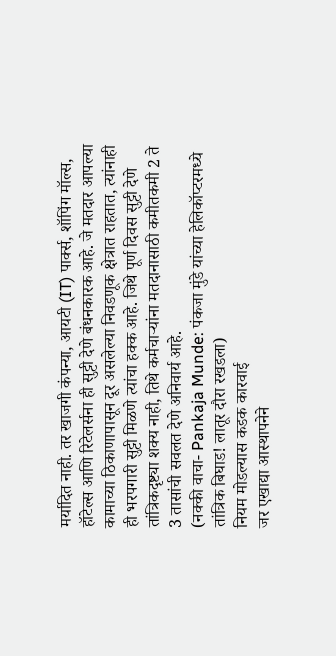मर्यादित नाही. तर खाजगी कंपन्या, आयटी (IT) पार्क्स, शॉपिंग मॉल्स, हॉटेल्स आणि रिटेलर्सना ही सुट्टी देणे बंधनकारक आहे. जे मतदार आपल्या कामाच्या ठिकाणापासून दूर असलेल्या निवडणूक क्षेत्रात राहतात, त्यांनाही ही भरपगारी सुट्टी मिळणे त्यांचा हक्क आहे. जिथे पूर्ण दिवस सुट्टी देणे तांत्रिकदृष्ट्या शक्य नाही, तिथे कर्मचाऱ्यांना मतदानासाठी कमीतकमी 2 ते 3 तासांची सवलत देणे अनिवार्य आहे.
(नक्की वाचा- Pankaja Munde: पंकजा मुंडे यांच्या हेलिकॉप्टरमध्ये तांत्रिक बिघाड! लातूर दौरा रखडला)
नियम मोडल्यास कडक कारवाई
जर एखाद्या आस्थापनेने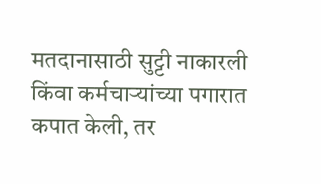मतदानासाठी सुट्टी नाकारली किंवा कर्मचाऱ्यांच्या पगारात कपात केली, तर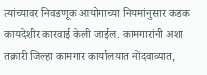त्यांच्यावर निवडणूक आयोगाच्या नियमांनुसार कडक कायदेशीर कारवाई केली जाईल. कामगारांनी अशा तक्रारी जिल्हा कामगार कार्यालयात नोंदवाव्यात,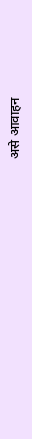असे आवाहन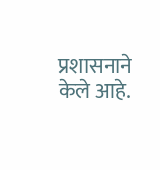प्रशासनाने केले आहे.